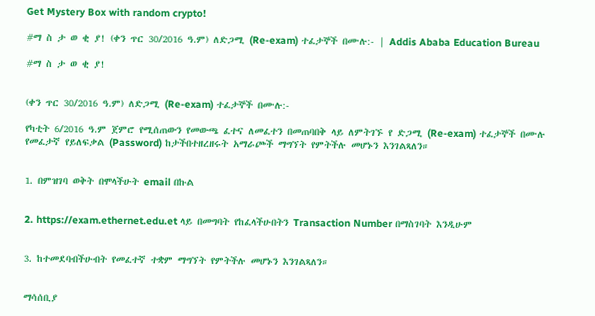Get Mystery Box with random crypto!

#ማ ስ ታ ወ ቂ ያ! (ቀን ጥር 30/2016 ዓ.ም) ለድጋሚ (Re-exam) ተፈታኞች በሙሉ:- | Addis Ababa Education Bureau

#ማ ስ ታ ወ ቂ ያ!


(ቀን ጥር 30/2016 ዓ.ም) ለድጋሚ (Re-exam) ተፈታኞች በሙሉ:-

የካቲት 6/2016 ዓ.ም ጀምሮ የሚሰጠውን የመውጫ ፈተና ለመፈተን በመጠባበቅ ላይ ለምትገኙ የ ድጋሚ (Re-exam) ተፈታኞች በሙሉ የመፈታኛ የይለፍቃል (Password) ከታችበተዘረዘሩት አማራጮች ማግኘት የምትችሉ መሆኑን እንገልጻለን።


1. በምዝገባ ወቅት በሞላችሁት email በኩል


2. https://exam.ethernet.edu.et ላይ በመግባት የከፈላችሁበትን Transaction Number በማስገባት እንዲሁም


3. ከተመደባብችሁብት የመፈተኛ ተቋም ማግኘት የምትችሉ መሆኑን እንገልጻለን።


ማሳሰቢያ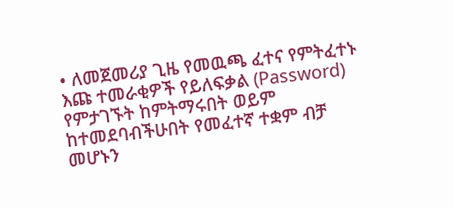• ለመጀመሪያ ጊዜ የመዉጫ ፈተና የምትፈተኑ እጩ ተመራቂዎች የይለፍቃል (Password) የምታገኙት ከምትማሩበት ወይም ከተመደባብችሁበት የመፈተኛ ተቋም ብቻ መሆኑን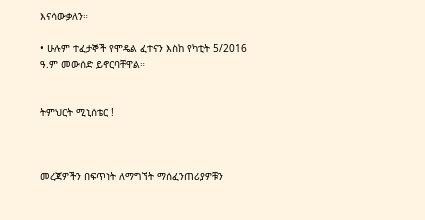እናሳውቃለን።

• ሁሉም ተፈታኞች የሞዴል ፈተናን እስከ የካቲት 5/2016 ዓ.ም መውሰድ ይኖርባቸዋል።


ትምህርት ሚኒሰቴር !



መረጃዎችን በፍጥነት ለማግኘት ማሰፈንጠሪያዎቹን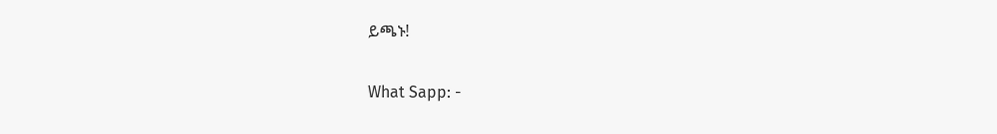ይጫኑ!


What Sapp: -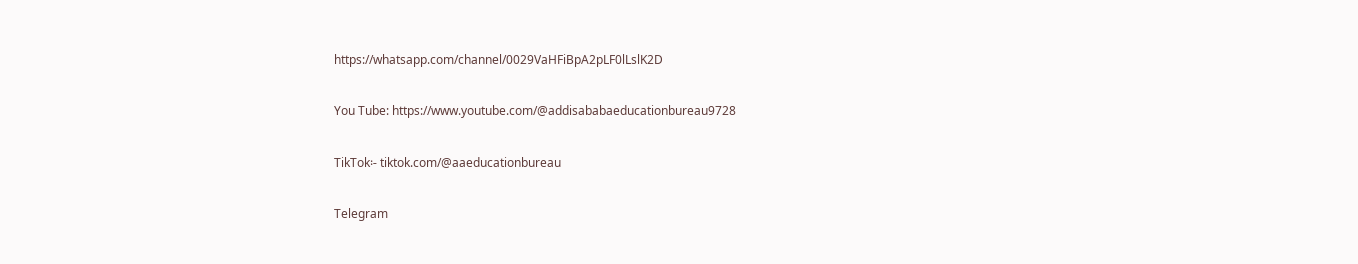https://whatsapp.com/channel/0029VaHFiBpA2pLF0lLslK2D

You Tube: https://www.youtube.com/@addisababaeducationbureau9728

TikTok፡- tiktok.com/@aaeducationbureau

Telegram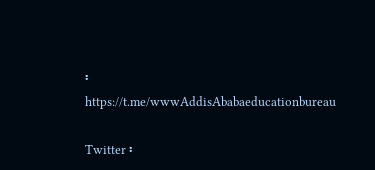፡ https://t.me/wwwAddisAbabaeducationbureau

Twitter ፡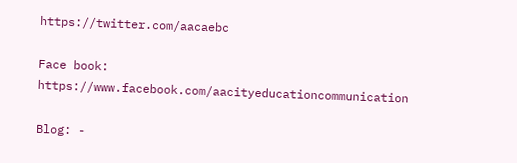https://twitter.com/aacaebc

Face book: https://www.facebook.com/aacityeducationcommunication

Blog: -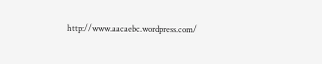http://www.aacaebc.wordpress.com/